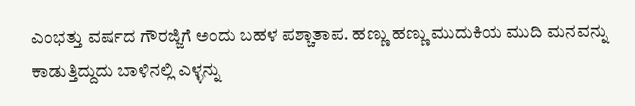ಎಂಭತ್ತು ವರ್ಷದ ಗೌರಜ್ಜಿಗೆ ಅಂದು ಬಹಳ ಪಶ್ಚಾತಾಪ. ಹಣ್ಣು ಹಣ್ಣು ಮುದುಕಿಯ ಮುದಿ ಮನವನ್ನು ಕಾಡುತ್ತಿದ್ದುದು ಬಾಳಿನಲ್ಲಿ ಎಳ್ಳನ್ನು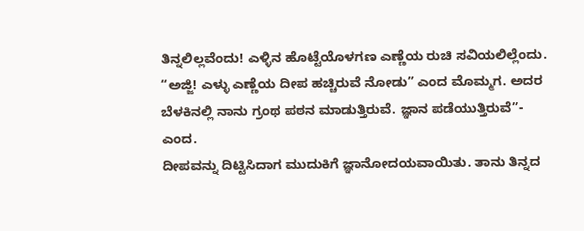ತಿನ್ನಲಿಲ್ಲವೆಂದು! ಎಳ್ಳಿನ ಹೊಟ್ಟೆಯೊಳಗಣ ಎಣ್ಣೆಯ ರುಚಿ ಸವಿಯಲಿಲ್ಲೆಂದು.
“ಅಜ್ಜಿ! ಎಳ್ಳು ಎಣ್ಣೆಯ ದೀಪ ಹಚ್ಚಿರುವೆ ನೋಡು” ಎಂದ ಮೊಮ್ಮಗ. ಅದರ ಬೆಳಕಿನಲ್ಲಿ ನಾನು ಗ್ರಂಥ ಪಠನ ಮಾಡುತ್ತಿರುವೆ. ಜ್ಞಾನ ಪಡೆಯುತ್ತಿರುವೆ”- ಎಂದ.
ದೀಪವನ್ನು ದಿಟ್ಟಿಸಿದಾಗ ಮುದುಕಿಗೆ ಜ್ಞಾನೋದಯವಾಯಿತು. ತಾನು ತಿನ್ನದ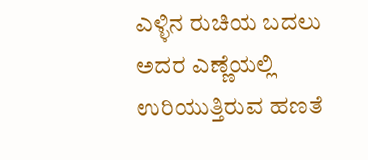ಎಳ್ಳಿನ ರುಚಿಯ ಬದಲು ಅದರ ಎಣ್ಣೆಯಲ್ಲಿ ಉರಿಯುತ್ತಿರುವ ಹಣತೆ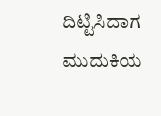ದಿಟ್ಟಿಸಿದಾಗ ಮುದುಕಿಯ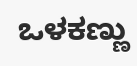ಒಳಕಣ್ಣು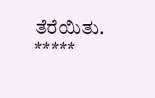ತೆರೆಯಿತು.
*****